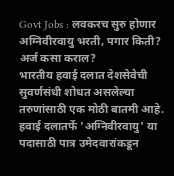Govt Jobs : लवकरच सुरु होणार अग्निवीरवायु भरती, पगार किती? अर्ज कसा कराल?
भारतीय हवाई दलात देशसेवेची सुवर्णसंधी शोधत असलेल्या तरुणांसाठी एक मोठी बातमी आहे. हवाई दलातर्फे 'अग्निवीरवायु' या पदासाठी पात्र उमेदवारांकडून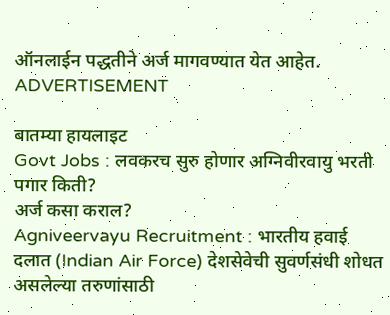ऑनलाईन पद्धतीने अर्ज मागवण्यात येत आहेत.
ADVERTISEMENT

बातम्या हायलाइट
Govt Jobs : लवकरच सुरु होणार अग्निवीरवायु भरती
पगार किती?
अर्ज कसा कराल?
Agniveervayu Recruitment : भारतीय हवाई दलात (Indian Air Force) देशसेवेची सुवर्णसंधी शोधत असलेल्या तरुणांसाठी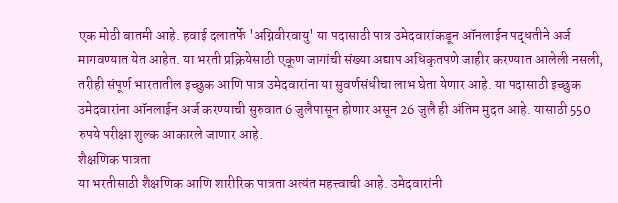एक मोठी बातमी आहे. हवाई दलातर्फे 'अग्निवीरवायु' या पदासाठी पात्र उमेदवारांकडून ऑनलाईन पद्धतीने अर्ज मागवण्यात येत आहेत. या भरती प्रक्रियेसाठी एकूण जागांची संख्या अद्याप अधिकृतपणे जाहीर करण्यात आलेली नसली, तरीही संपूर्ण भारतातील इच्छुक आणि पात्र उमेदवारांना या सुवर्णसंधीचा लाभ घेता येणार आहे. या पदासाठी इच्छुक उमेदवारांना ऑनलाईन अर्ज करण्याची सुरुवात 6 जुलैपासून होणार असून 26 जुलै ही अंतिम मुदत आहे. यासाठी 550 रुपये परीक्षा शुल्क आकारले जाणार आहे.
शैक्षणिक पात्रता
या भरतीसाठी शैक्षणिक आणि शारीरिक पात्रता अत्यंत महत्त्वाची आहे. उमेदवारांनी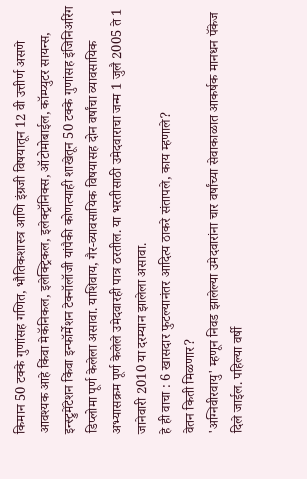किमान 50 टक्के गुणांसह गणित, भौतिकशास्त्र आणि इंग्रजी विषयातून 12 वी उत्तीर्ण असणे आवश्यक आहे किंवा मेकॅनिकल, इलेक्ट्रिकल, इलेक्ट्रॉनिक्स, ऑटोमोबाईल, कॉम्प्युटर सायन्स, इन्स्ट्रुमेंटेशन किंवा इन्फॉर्मेशन टेक्नॉलॉजी यांपैकी कोणत्याही शाखेतून 50 टक्के गुणांसह इंजिनिअरिंग डिप्लोमा पूर्ण केलेला असावा. याशिवाय, गैर-व्यावसायिक विषयासह दोन वर्षांचा व्यावसायिक अभ्यासक्रम पूर्ण केलेले उमेदवारही पात्र ठरतील. या भरतीसाठी उमेदवाराचा जन्म 1 जुलै 2005 ते 1 जानेवारी 2010 या दरम्यान झालेला असावा.
हे ही वाचा : 6 खासदार फुटल्यानंतर आदित्य ठाकरे संतापले, काय म्हणाले?
वेतन किती मिळणार?
'अग्निवीरवायु' म्हणून निवड झालेल्या उमेदवारांना चार वर्षांच्या सेवाकाळात आकर्षक मानधन पॅकेज दिले जाईल. पहिल्या वर्षी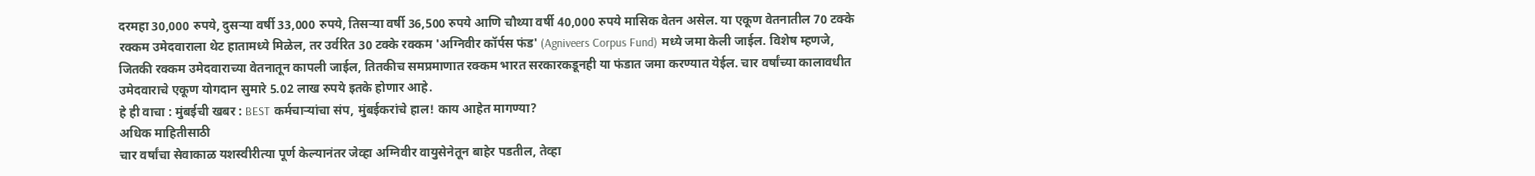दरमहा 30,000 रुपये, दुसऱ्या वर्षी 33,000 रुपये, तिसऱ्या वर्षी 36,500 रुपये आणि चौथ्या वर्षी 40,000 रुपये मासिक वेतन असेल. या एकूण वेतनातील 70 टक्के रक्कम उमेदवाराला थेट हातामध्ये मिळेल, तर उर्वरित 30 टक्के रक्कम 'अग्निवीर कॉर्पस फंड' (Agniveers Corpus Fund) मध्ये जमा केली जाईल. विशेष म्हणजे, जितकी रक्कम उमेदवाराच्या वेतनातून कापली जाईल, तितकीच समप्रमाणात रक्कम भारत सरकारकडूनही या फंडात जमा करण्यात येईल. चार वर्षांच्या कालावधीत उमेदवाराचे एकूण योगदान सुमारे 5.02 लाख रुपये इतके होणार आहे.
हे ही वाचा : मुंबईची खबर : BEST कर्मचाऱ्यांचा संप, मुंबईकरांचे हाल! काय आहेत मागण्या?
अधिक माहितीसाठी
चार वर्षांचा सेवाकाळ यशस्वीरीत्या पूर्ण केल्यानंतर जेव्हा अग्निवीर वायुसेनेतून बाहेर पडतील, तेव्हा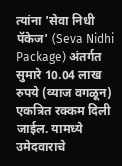त्यांना 'सेवा निधी पॅकेज' (Seva Nidhi Package) अंतर्गत सुमारे 10.04 लाख रुपये (व्याज वगळून) एकत्रित रक्कम दिली जाईल. यामध्ये उमेदवाराचे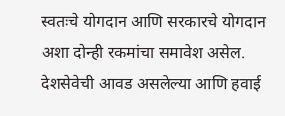स्वतःचे योगदान आणि सरकारचे योगदान अशा दोन्ही रकमांचा समावेश असेल. देशसेवेची आवड असलेल्या आणि हवाई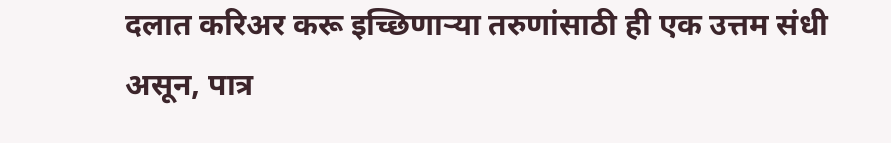दलात करिअर करू इच्छिणाऱ्या तरुणांसाठी ही एक उत्तम संधी असून, पात्र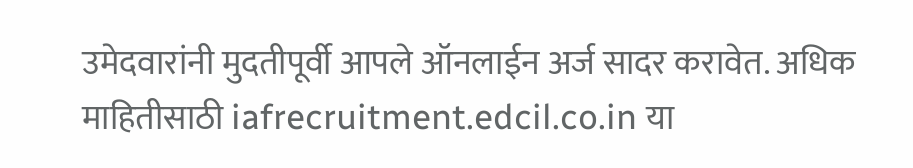उमेदवारांनी मुदतीपूर्वी आपले ऑनलाईन अर्ज सादर करावेत. अधिक माहितीसाठी iafrecruitment.edcil.co.in या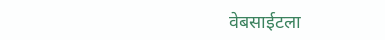वेबसाईटला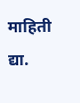माहिती द्या.